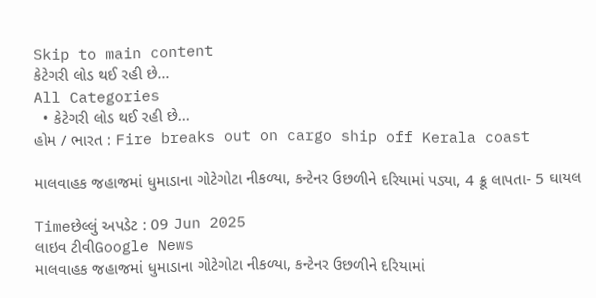Skip to main content
કેટેગરી લોડ થઈ રહી છે...
All Categories
  • કેટેગરી લોડ થઈ રહી છે...
હોમ / ભારત : Fire breaks out on cargo ship off Kerala coast

માલવાહક જહાજમાં ધુમાડાના ગોટેગોટા નીકળ્યા, કન્ટેનર ઉછળીને દરિયામાં પડ્યા, 4 ક્રૂ લાપતા- 5 ઘાયલ

Timeછેલ્લું અપડેટ : 09 Jun 2025
લાઇવ ટીવીGoogle News
માલવાહક જહાજમાં ધુમાડાના ગોટેગોટા નીકળ્યા, કન્ટેનર ઉછળીને દરિયામાં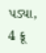પડ્યા, 4 ક્રૂ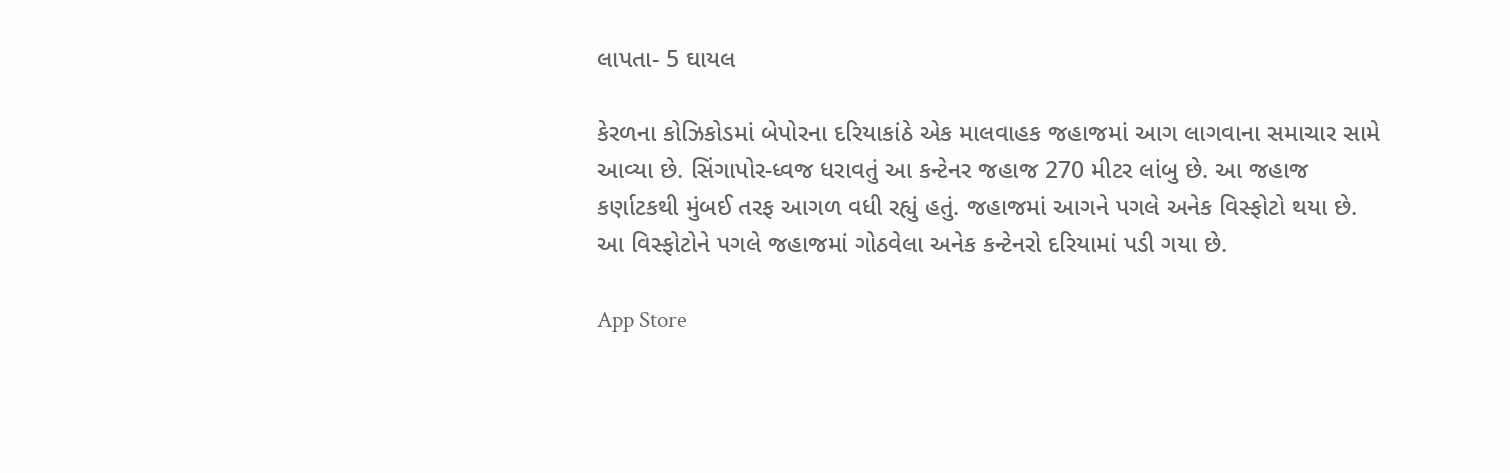લાપતા- 5 ઘાયલ

કેરળના કોઝિકોડમાં બેપોરના દરિયાકાંઠે એક માલવાહક જહાજમાં આગ લાગવાના સમાચાર સામે આવ્યા છે. સિંગાપોર-ધ્વજ ધરાવતું આ કન્ટેનર જહાજ 270 મીટર લાંબુ છે. આ જહાજ કર્ણાટકથી મુંબઈ તરફ આગળ વધી રહ્યું હતું. જહાજમાં આગને પગલે અનેક વિસ્ફોટો થયા છે. આ વિસ્ફોટોને પગલે જહાજમાં ગોઠવેલા અનેક કન્ટેનરો દરિયામાં પડી ગયા છે.

App Store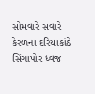સોમવારે સવારે કેરળના દરિયાકાંઠે સિંગાપોર ધ્વજ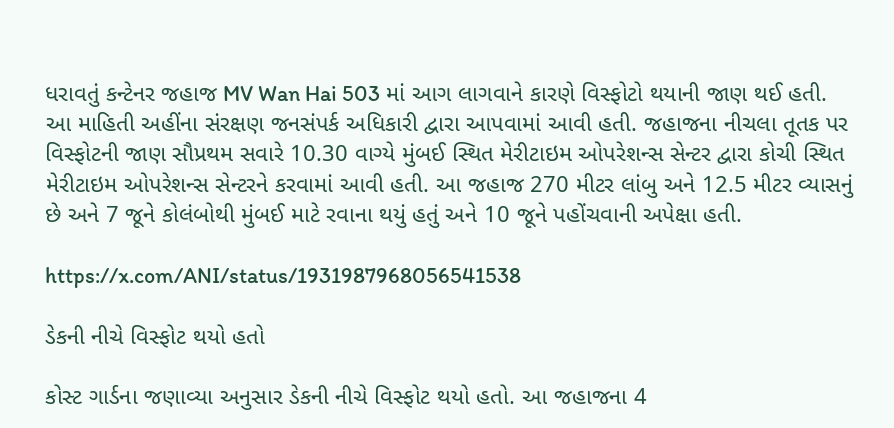ધરાવતું કન્ટેનર જહાજ MV Wan Hai 503 માં આગ લાગવાને કારણે વિસ્ફોટો થયાની જાણ થઈ હતી. આ માહિતી અહીંના સંરક્ષણ જનસંપર્ક અધિકારી દ્વારા આપવામાં આવી હતી. જહાજના નીચલા તૂતક પર વિસ્ફોટની જાણ સૌપ્રથમ સવારે 10.30 વાગ્યે મુંબઈ સ્થિત મેરીટાઇમ ઓપરેશન્સ સેન્ટર દ્વારા કોચી સ્થિત મેરીટાઇમ ઓપરેશન્સ સેન્ટરને કરવામાં આવી હતી. આ જહાજ 270 મીટર લાંબુ અને 12.5 મીટર વ્યાસનું છે અને 7 જૂને કોલંબોથી મુંબઈ માટે રવાના થયું હતું અને 10 જૂને પહોંચવાની અપેક્ષા હતી.

https://x.com/ANI/status/1931987968056541538

ડેકની નીચે વિસ્ફોટ થયો હતો

કોસ્ટ ગાર્ડના જણાવ્યા અનુસાર ડેકની નીચે વિસ્ફોટ થયો હતો. આ જહાજના 4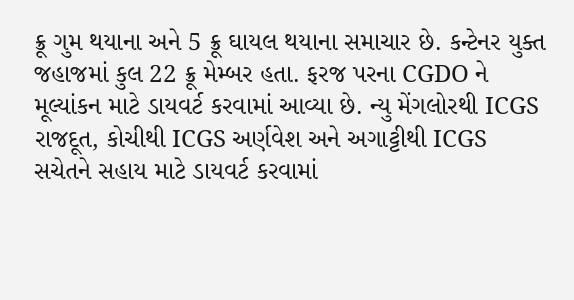ક્રૂ ગુમ થયાના અને 5 ક્રૂ ઘાયલ થયાના સમાચાર છે. કન્ટેનર યુક્ત જહાજમાં કુલ 22 ક્રૂ મેમ્બર હતા. ફરજ પરના CGDO ને મૂલ્યાંકન માટે ડાયવર્ટ કરવામાં આવ્યા છે. ન્યુ મેંગલોરથી ICGS રાજદૂત, કોચીથી ICGS અર્ણવેશ અને અગાટ્ટીથી ICGS સચેતને સહાય માટે ડાયવર્ટ કરવામાં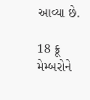આવ્યા છે.

18 ક્રૂ મેમ્બરોને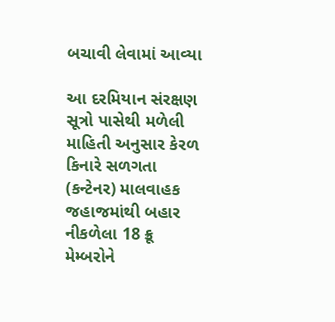બચાવી લેવામાં આવ્યા

આ દરમિયાન સંરક્ષણ સૂત્રો પાસેથી મળેલી માહિતી અનુસાર કેરળ કિનારે સળગતા (કન્ટેનર) માલવાહક જહાજમાંથી બહાર નીકળેલા 18 ક્રૂ મેમ્બરોને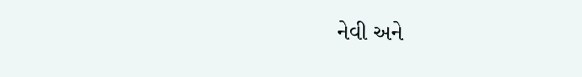નેવી અને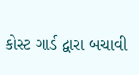કોસ્ટ ગાર્ડ દ્વારા બચાવી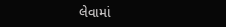લેવામાં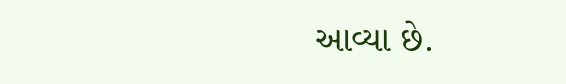આવ્યા છે.